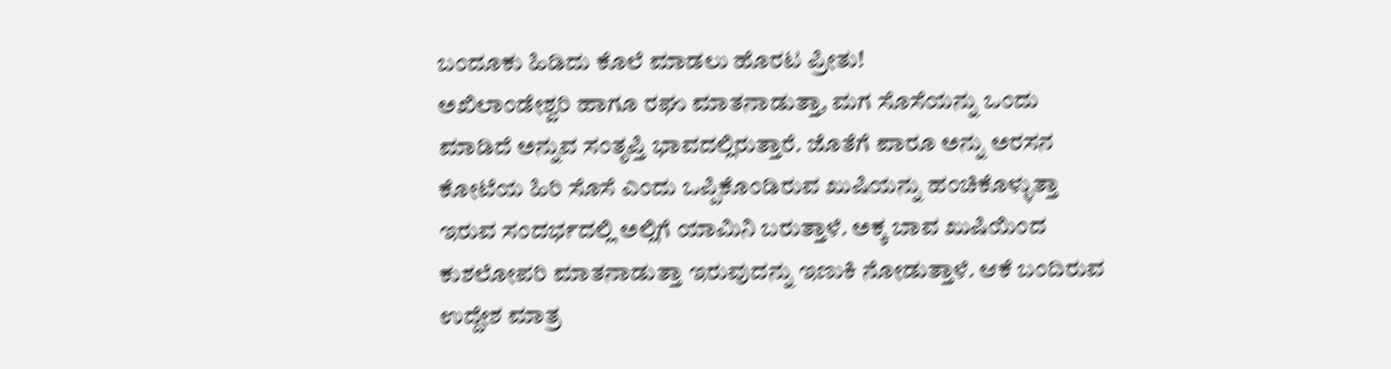ಬಂದೂಕು ಹಿಡಿದು ಕೊಲೆ ಮಾಡಲು ಹೊರಟ ಪ್ರೀತು!
ಅಖಿಲಾಂಡೇಶ್ವರಿ ಹಾಗೂ ರಘು ಮಾತನಾಡುತ್ತಾ, ಮಗ ಸೊಸೆಯನ್ನು ಒಂದು ಮಾಡಿದೆ ಅನ್ನುವ ಸಂತೃಪ್ತಿ ಭಾವದಲ್ಲಿರುತ್ತಾರೆ. ಜೊತೆಗೆ ಪಾರೂ ಅನ್ನು ಅರಸನ ಕೋಟೆಯ ಹಿರಿ ಸೊಸೆ ಎಂದು ಒಪ್ಪಿಕೊಂಡಿರುವ ಖುಷಿಯನ್ನು ಹಂಚಿಕೊಳ್ಳುತ್ತಾ ಇರುವ ಸಂದರ್ಭದಲ್ಲಿ ಅಲ್ಲಿಗೆ ಯಾಮಿನಿ ಬರುತ್ತಾಳೆ. ಅಕ್ಕ ಬಾವ ಖುಷಿಯಿಂದ ಕುಶಲೋಪರಿ ಮಾತನಾಡುತ್ತಾ ಇರುವುದನ್ನು ಇಣುಕಿ ನೋಡುತ್ತಾಳೆ. ಆಕೆ ಬಂದಿರುವ ಉದ್ದೇಶ ಮಾತ್ರ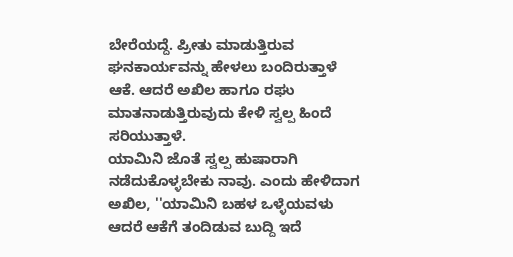ಬೇರೆಯದ್ದೆ. ಪ್ರೀತು ಮಾಡುತ್ತಿರುವ ಘನಕಾರ್ಯವನ್ನು ಹೇಳಲು ಬಂದಿರುತ್ತಾಳೆ ಆಕೆ. ಆದರೆ ಅಖಿಲ ಹಾಗೂ ರಘು ಮಾತನಾಡುತ್ತಿರುವುದು ಕೇಳಿ ಸ್ವಲ್ಪ ಹಿಂದೆ ಸರಿಯುತ್ತಾಳೆ.
ಯಾಮಿನಿ ಜೊತೆ ಸ್ವಲ್ಪ ಹುಷಾರಾಗಿ ನಡೆದುಕೊಳ್ಳಬೇಕು ನಾವು. ಎಂದು ಹೇಳಿದಾಗ ಅಖಿಲ, ''ಯಾಮಿನಿ ಬಹಳ ಒಳ್ಳೆಯವಳು ಆದರೆ ಆಕೆಗೆ ತಂದಿಡುವ ಬುದ್ದಿ ಇದೆ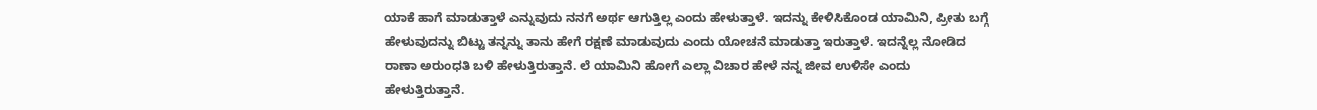ಯಾಕೆ ಹಾಗೆ ಮಾಡುತ್ತಾಳೆ ಎನ್ನುವುದು ನನಗೆ ಅರ್ಥ ಆಗುತ್ತಿಲ್ಲ ಎಂದು ಹೇಳುತ್ತಾಳೆ. ಇದನ್ನು ಕೇಳಿಸಿಕೊಂಡ ಯಾಮಿನಿ, ಪ್ರೀತು ಬಗ್ಗೆ ಹೇಳುವುದನ್ನು ಬಿಟ್ಟು ತನ್ನನ್ನು ತಾನು ಹೇಗೆ ರಕ್ಷಣೆ ಮಾಡುವುದು ಎಂದು ಯೋಚನೆ ಮಾಡುತ್ತಾ ಇರುತ್ತಾಳೆ. ಇದನ್ನೆಲ್ಲ ನೋಡಿದ ರಾಣಾ ಅರುಂಧತಿ ಬಳಿ ಹೇಳುತ್ತಿರುತ್ತಾನೆ. ಲೆ ಯಾಮಿನಿ ಹೋಗೆ ಎಲ್ಲಾ ವಿಚಾರ ಹೇಳೆ ನನ್ನ ಜೀವ ಉಳಿಸೇ ಎಂದು ಹೇಳುತ್ತಿರುತ್ತಾನೆ.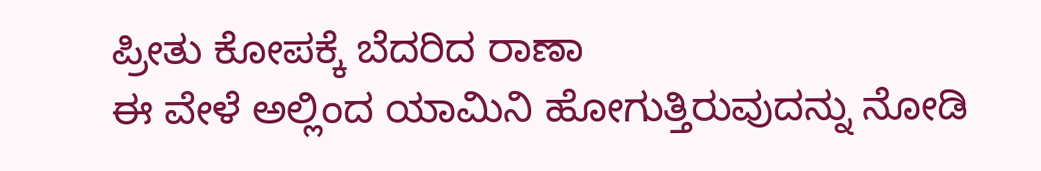ಪ್ರೀತು ಕೋಪಕ್ಕೆ ಬೆದರಿದ ರಾಣಾ
ಈ ವೇಳೆ ಅಲ್ಲಿಂದ ಯಾಮಿನಿ ಹೋಗುತ್ತಿರುವುದನ್ನು ನೋಡಿ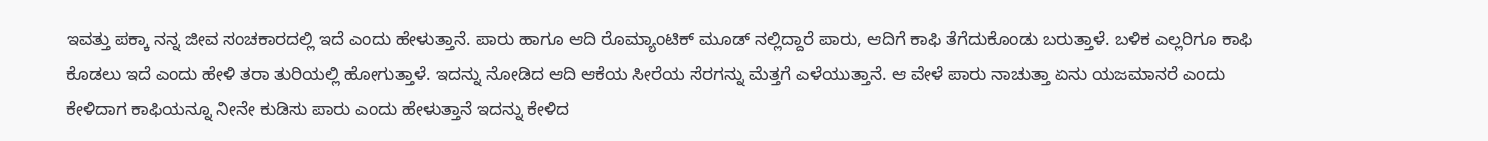ಇವತ್ತು ಪಕ್ಕಾ ನನ್ನ ಜೀವ ಸಂಚಕಾರದಲ್ಲಿ ಇದೆ ಎಂದು ಹೇಳುತ್ತಾನೆ. ಪಾರು ಹಾಗೂ ಆದಿ ರೊಮ್ಯಾಂಟಿಕ್ ಮೂಡ್ ನಲ್ಲಿದ್ದಾರೆ ಪಾರು, ಆದಿಗೆ ಕಾಫಿ ತೆಗೆದುಕೊಂಡು ಬರುತ್ತಾಳೆ. ಬಳಿಕ ಎಲ್ಲರಿಗೂ ಕಾಫಿ ಕೊಡಲು ಇದೆ ಎಂದು ಹೇಳಿ ತರಾ ತುರಿಯಲ್ಲಿ ಹೋಗುತ್ತಾಳೆ. ಇದನ್ನು ನೋಡಿದ ಆದಿ ಆಕೆಯ ಸೀರೆಯ ಸೆರಗನ್ನು ಮೆತ್ತಗೆ ಎಳೆಯುತ್ತಾನೆ. ಆ ವೇಳೆ ಪಾರು ನಾಚುತ್ತಾ ಏನು ಯಜಮಾನರೆ ಎಂದು ಕೇಳಿದಾಗ ಕಾಫಿಯನ್ನೂ ನೀನೇ ಕುಡಿಸು ಪಾರು ಎಂದು ಹೇಳುತ್ತಾನೆ ಇದನ್ನು ಕೇಳಿದ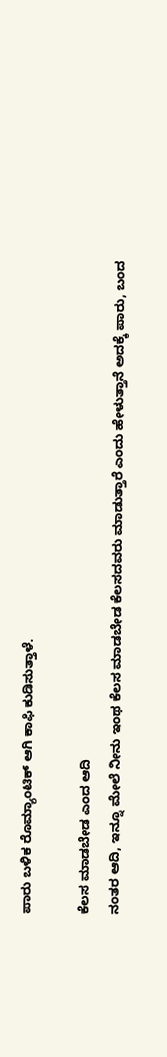ಪಾರು ಬಳಿಕ ರೊಮ್ಯಾಂಟಿಕ್ ಆಗಿ ಕಾಫಿ ಕುಡಿಸುತ್ತಾಳೆ.

ಕೆಲಸ ಮಾಡಬೇಡ ಎಂದ ಆದಿ
ನಂತರ ಆದಿ, ಇನ್ನೂ ಮೇಲೆ ನೀನು ಇಂಥ ಕೆಲಸ ಮಾಡಬೇಡ ಕೆಲಸದವರು ಮಾಡುತ್ತಾರೆ ಎಂದು ಹೇಳುತ್ತಾನೆ ಅದಕ್ಕೆ ಪಾರು, ಬಂದ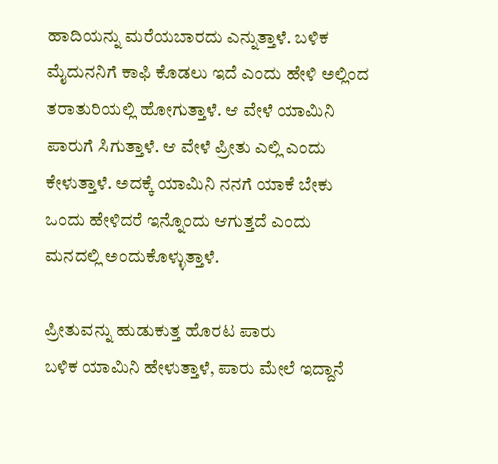ಹಾದಿಯನ್ನು ಮರೆಯಬಾರದು ಎನ್ನುತ್ತಾಳೆ. ಬಳಿಕ ಮೈದುನನಿಗೆ ಕಾಫಿ ಕೊಡಲು ಇದೆ ಎಂದು ಹೇಳಿ ಅಲ್ಲಿಂದ ತರಾತುರಿಯಲ್ಲಿ ಹೋಗುತ್ತಾಳೆ. ಆ ವೇಳೆ ಯಾಮಿನಿ ಪಾರುಗೆ ಸಿಗುತ್ತಾಳೆ. ಆ ವೇಳೆ ಪ್ರೀತು ಎಲ್ಲಿ ಎಂದು ಕೇಳುತ್ತಾಳೆ. ಅದಕ್ಕೆ ಯಾಮಿನಿ ನನಗೆ ಯಾಕೆ ಬೇಕು ಒಂದು ಹೇಳಿದರೆ ಇನ್ನೊಂದು ಆಗುತ್ತದೆ ಎಂದು ಮನದಲ್ಲಿ ಅಂದುಕೊಳ್ಳುತ್ತಾಳೆ.

ಪ್ರೀತುವನ್ನು ಹುಡುಕುತ್ತ ಹೊರಟ ಪಾರು
ಬಳಿಕ ಯಾಮಿನಿ ಹೇಳುತ್ತಾಳೆ, ಪಾರು ಮೇಲೆ ಇದ್ದಾನೆ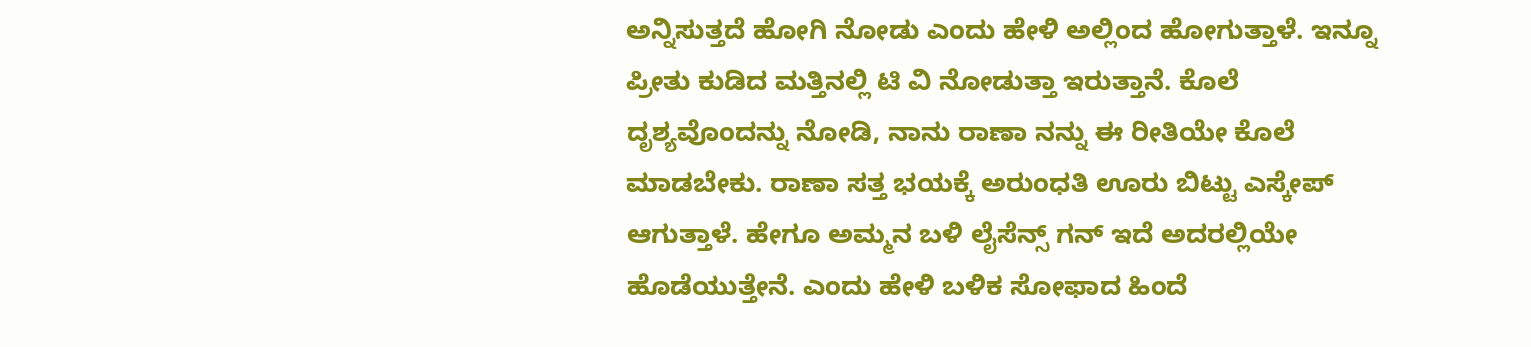ಅನ್ನಿಸುತ್ತದೆ ಹೋಗಿ ನೋಡು ಎಂದು ಹೇಳಿ ಅಲ್ಲಿಂದ ಹೋಗುತ್ತಾಳೆ. ಇನ್ನೂ ಪ್ರೀತು ಕುಡಿದ ಮತ್ತಿನಲ್ಲಿ ಟಿ ವಿ ನೋಡುತ್ತಾ ಇರುತ್ತಾನೆ. ಕೊಲೆ ದೃಶ್ಯವೊಂದನ್ನು ನೋಡಿ, ನಾನು ರಾಣಾ ನನ್ನು ಈ ರೀತಿಯೇ ಕೊಲೆ ಮಾಡಬೇಕು. ರಾಣಾ ಸತ್ತ ಭಯಕ್ಕೆ ಅರುಂಧತಿ ಊರು ಬಿಟ್ಟು ಎಸ್ಕೇಪ್ ಆಗುತ್ತಾಳೆ. ಹೇಗೂ ಅಮ್ಮನ ಬಳಿ ಲೈಸೆನ್ಸ್ ಗನ್ ಇದೆ ಅದರಲ್ಲಿಯೇ ಹೊಡೆಯುತ್ತೇನೆ. ಎಂದು ಹೇಳಿ ಬಳಿಕ ಸೋಫಾದ ಹಿಂದೆ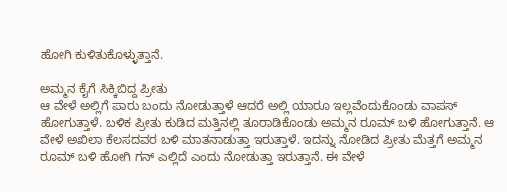ಹೋಗಿ ಕುಳಿತುಕೊಳ್ಳುತ್ತಾನೆ.

ಅಮ್ಮನ ಕೈಗೆ ಸಿಕ್ಕಿಬಿದ್ದ ಪ್ರೀತು
ಆ ವೇಳೆ ಅಲ್ಲಿಗೆ ಪಾರು ಬಂದು ನೋಡುತ್ತಾಳೆ ಆದರೆ ಅಲ್ಲಿ ಯಾರೂ ಇಲ್ಲವೆಂದುಕೊಂಡು ವಾಪಸ್ ಹೋಗುತ್ತಾಳೆ. ಬಳಿಕ ಪ್ರೀತು ಕುಡಿದ ಮತ್ತಿನಲ್ಲಿ ತೂರಾಡಿಕೊಂಡು ಅಮ್ಮನ ರೂಮ್ ಬಳಿ ಹೋಗುತ್ತಾನೆ. ಆ ವೇಳೆ ಅಖಿಲಾ ಕೆಲಸದವರ ಬಳಿ ಮಾತನಾಡುತ್ತಾ ಇರುತ್ತಾಳೆ. ಇದನ್ನು ನೋಡಿದ ಪ್ರೀತು ಮೆತ್ತಗೆ ಅಮ್ಮನ ರೂಮ್ ಬಳಿ ಹೋಗಿ ಗನ್ ಎಲ್ಲಿದೆ ಎಂದು ನೋಡುತ್ತಾ ಇರುತ್ತಾನೆ. ಈ ವೇಳೆ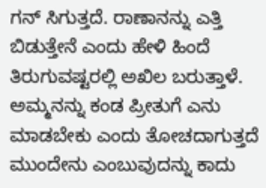ಗನ್ ಸಿಗುತ್ತದೆ. ರಾಣಾನನ್ನು ಎತ್ತಿ ಬಿಡುತ್ತೇನೆ ಎಂದು ಹೇಳಿ ಹಿಂದೆ ತಿರುಗುವಷ್ಟರಲ್ಲಿ ಅಖಿಲ ಬರುತ್ತಾಳೆ. ಅಮ್ಮನನ್ನು ಕಂಡ ಪ್ರೀತುಗೆ ಎನು ಮಾಡಬೇಕು ಎಂದು ತೋಚದಾಗುತ್ತದೆ ಮುಂದೇನು ಎಂಬುವುದನ್ನು ಕಾದು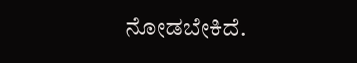ನೋಡಬೇಕಿದೆ.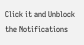Click it and Unblock the Notifications